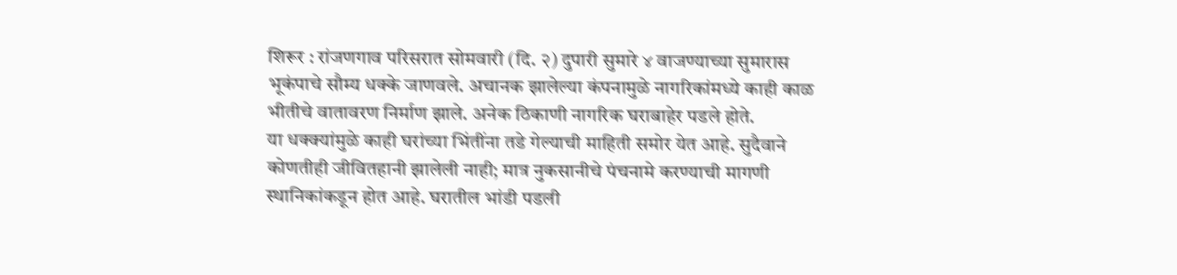शिरूर : रांजणगाव परिसरात सोमवारी (दि. २) दुपारी सुमारे ४ वाजण्याच्या सुमारास भूकंपाचे सौम्य धक्के जाणवले. अचानक झालेल्या कंपनामुळे नागरिकांमध्ये काही काळ भीतीचे वातावरण निर्माण झाले. अनेक ठिकाणी नागरिक घराबाहेर पडले होते.
या धक्क्यांमुळे काही घरांच्या भिंतींना तडे गेल्याची माहिती समोर येत आहे. सुदैवाने कोणतीही जीवितहानी झालेली नाही; मात्र नुकसानीचे पंचनामे करण्याची मागणी स्थानिकांकडून होत आहे. घरातील भांडी पडली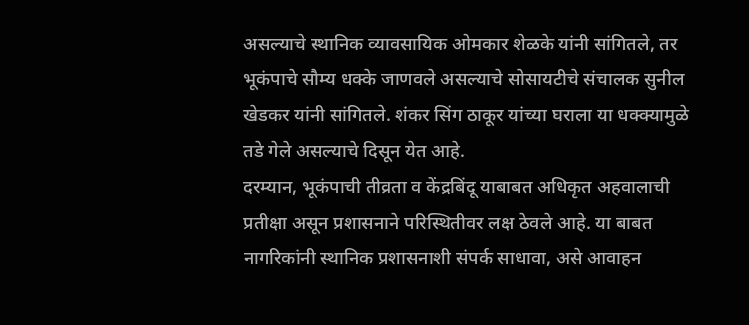असल्याचे स्थानिक व्यावसायिक ओमकार शेळके यांनी सांगितले, तर भूकंपाचे सौम्य धक्के जाणवले असल्याचे सोसायटीचे संचालक सुनील खेडकर यांनी सांगितले. शंकर सिंग ठाकूर यांच्या घराला या धक्क्यामुळे तडे गेले असल्याचे दिसून येत आहे.
दरम्यान, भूकंपाची तीव्रता व केंद्रबिंदू याबाबत अधिकृत अहवालाची प्रतीक्षा असून प्रशासनाने परिस्थितीवर लक्ष ठेवले आहे. या बाबत नागरिकांनी स्थानिक प्रशासनाशी संपर्क साधावा, असे आवाहन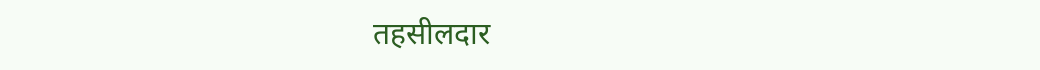तहसीलदार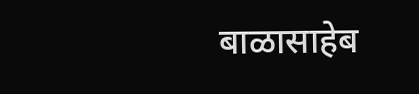बाळासाहेब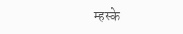म्हस्के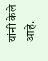यांनी केले आहे.